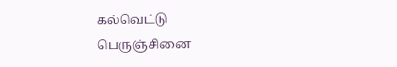கல்வெட்டு
பெருஞ்சினை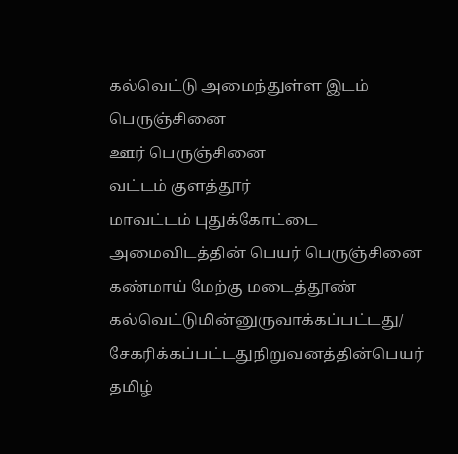கல்வெட்டு அமைந்துள்ள இடம் பெருஞ்சினை
ஊர் பெருஞ்சினை
வட்டம் குளத்தூர்
மாவட்டம் புதுக்கோட்டை
அமைவிடத்தின் பெயர் பெருஞ்சினை கண்மாய் மேற்கு மடைத்தூண்
கல்வெட்டுமின்னுருவாக்கப்பட்டது/ சேகரிக்கப்பட்டதுநிறுவனத்தின்பெயர் தமிழ்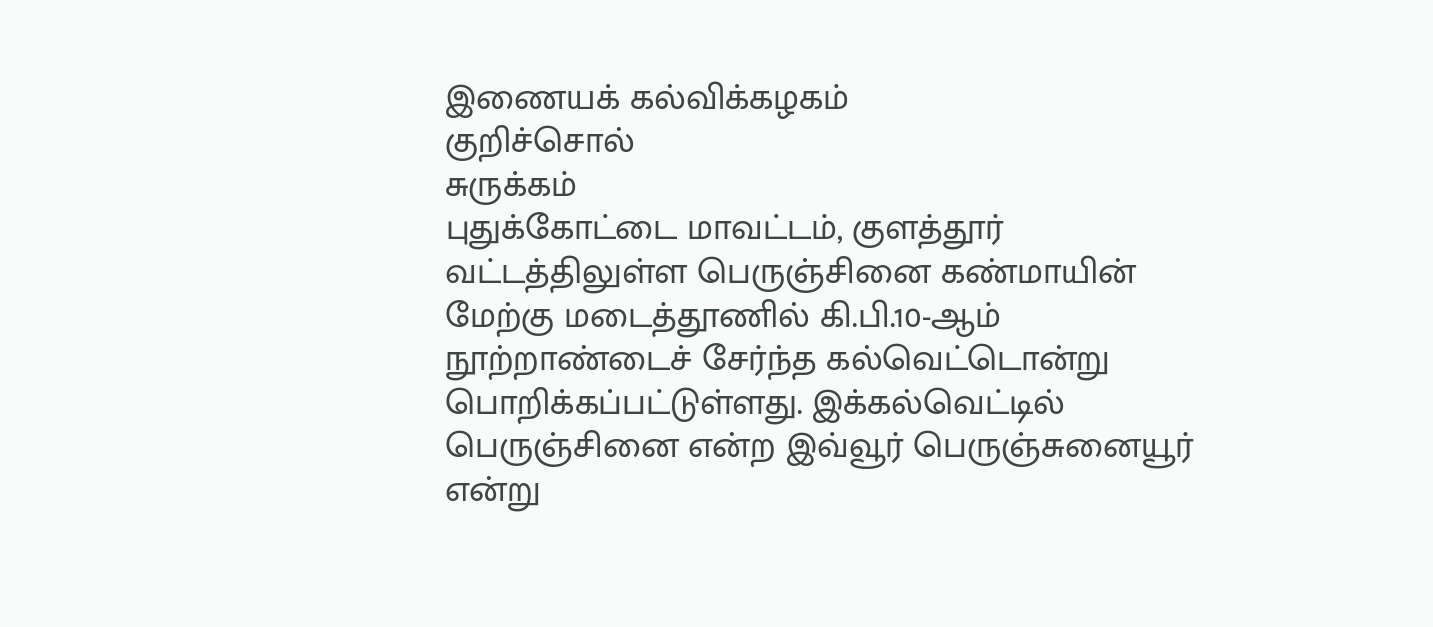இணையக் கல்விக்கழகம்
குறிச்சொல்
சுருக்கம்
புதுக்கோட்டை மாவட்டம், குளத்தூர் வட்டத்திலுள்ள பெருஞ்சினை கண்மாயின் மேற்கு மடைத்தூணில் கி.பி.10-ஆம் நூற்றாண்டைச் சேர்ந்த கல்வெட்டொன்று பொறிக்கப்பட்டுள்ளது. இக்கல்வெட்டில் பெருஞ்சினை என்ற இவ்வூர் பெருஞ்சுனையூர் என்று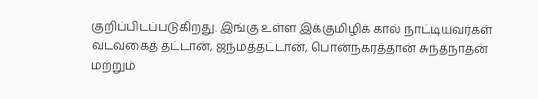குறிப்பிடப்படுகிறது. இங்கு உள்ள இக்குமிழிக் கால் நாட்டியவர்கள் வடவகைத் தட்டான், ஜந்மத்தட்டான், பொன்நகரத்தான் சுந்தநாதன் மற்றும்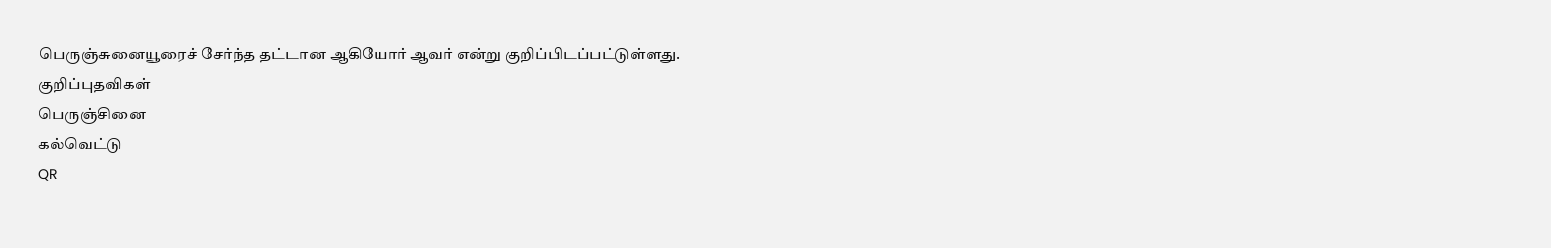பெருஞ்சுனையூரைச் சேர்ந்த தட்டான ஆகியோர் ஆவர் என்று குறிப்பிடப்பட்டுள்ளது.
குறிப்புதவிகள்
பெருஞ்சினை
கல்வெட்டு
QR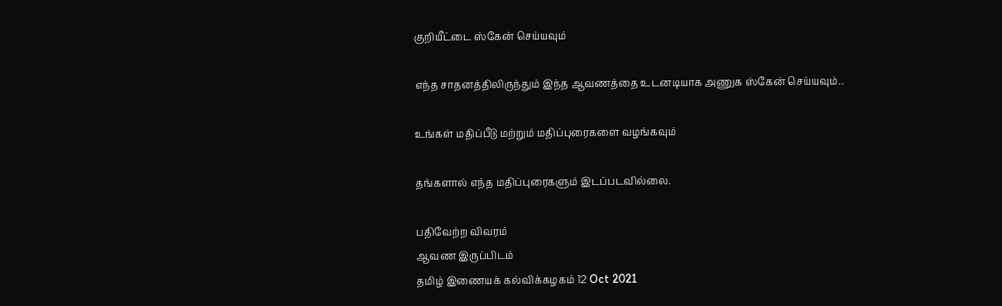குறியீட்டை ஸ்கேன் செய்யவும்

எந்த சாதனத்திலிருந்தும் இந்த ஆவணத்தை உடனடியாக அணுக ஸ்கேன் செய்யவும்..

உங்கள் மதிப்பீடு மற்றும் மதிப்புரைகளை வழங்கவும்

தங்களால் எந்த மதிப்புரைகளும் இடப்படவில்லை.

பதிவேற்ற விவரம்
ஆவண இருப்பிடம்
தமிழ் இணையக் கல்விக்கழகம் 12 Oct 2021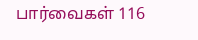பார்வைகள் 116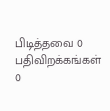பிடித்தவை 0
பதிவிறக்கங்கள் 0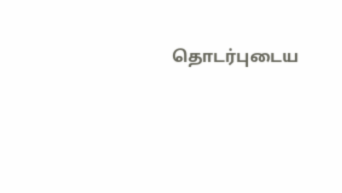தொடர்புடைய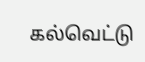கல்வெட்டு